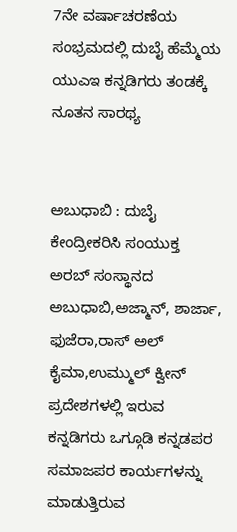7ನೇ ವರ್ಷಾಚರಣೆಯ ಸಂಭ್ರಮದಲ್ಲಿ ದುಬೈ ಹೆಮ್ಮೆಯ ಯುಎಇ ಕನ್ನಡಿಗರು ತಂಡಕ್ಕೆ ನೂತನ ಸಾರಥ್ಯ


ಅಬುಧಾಬಿ : ದುಬೈ ಕೇಂದ್ರೀಕರಿಸಿ ಸಂಯುಕ್ತ ಅರಬ್ ಸಂಸ್ಥಾನದ ಅಬುಧಾಬಿ,ಅಜ್ಮಾನ್, ಶಾರ್ಜಾ, ಫುಜೆರಾ,ರಾಸ್ ಅಲ್ ಕೈಮಾ,ಉಮ್ಮುಲ್ ಕ್ವೀನ್ ಪ್ರದೇಶಗಳಲ್ಲಿ ಇರುವ ಕನ್ನಡಿಗರು ಒಗ್ಗೂಡಿ ಕನ್ನಡಪರ ಸಮಾಜಪರ ಕಾರ್ಯಗಳನ್ನು ಮಾಡುತ್ತಿರುವ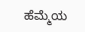ಹೆಮ್ಮೆಯ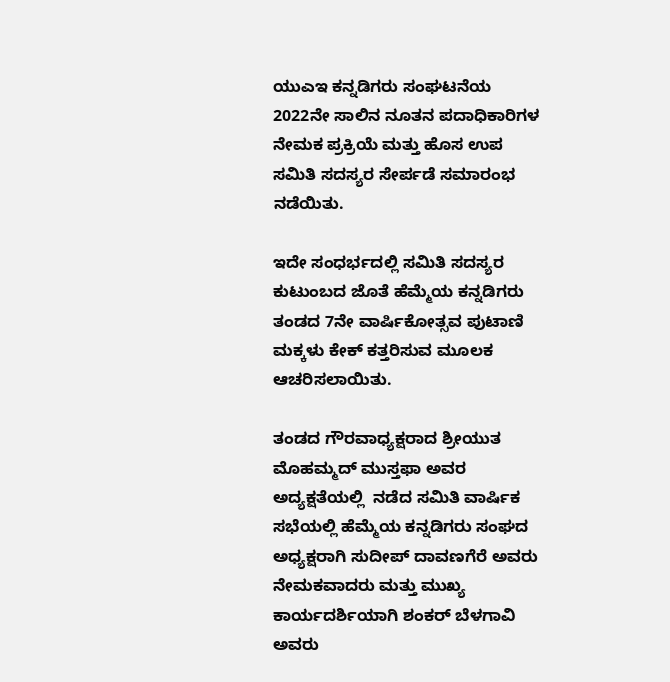ಯುಎಇ ಕನ್ನಡಿಗರು ಸಂಘಟನೆಯ 2022ನೇ ಸಾಲಿನ ನೂತನ ಪದಾಧಿಕಾರಿಗಳ ನೇಮಕ ಪ್ರಕ್ರಿಯೆ ಮತ್ತು ಹೊಸ ಉಪ ಸಮಿತಿ ಸದಸ್ಯರ ಸೇರ್ಪಡೆ ಸಮಾರಂಭ ನಡೆಯಿತು.

ಇದೇ ಸಂಧರ್ಭದಲ್ಲಿ ಸಮಿತಿ ಸದಸ್ಯರ ಕುಟುಂಬದ ಜೊತೆ ಹೆಮ್ಮೆಯ ಕನ್ನಡಿಗರು ತಂಡದ 7ನೇ ವಾರ್ಷಿಕೋತ್ಸವ ಪುಟಾಣಿ ಮಕ್ಕಳು ಕೇಕ್ ಕತ್ತರಿಸುವ ಮೂಲಕ ಆಚರಿಸಲಾಯಿತು.

ತಂಡದ ಗೌರವಾಧ್ಯಕ್ಷರಾದ ಶ್ರೀಯುತ ಮೊಹಮ್ಮದ್ ಮುಸ್ತಫಾ ಅವರ ಅದ್ಯಕ್ಷತೆಯಲ್ಲಿ  ನಡೆದ ಸಮಿತಿ ವಾರ್ಷಿಕ ಸಭೆಯಲ್ಲಿ ಹೆಮ್ಮೆಯ ಕನ್ನಡಿಗರು ಸಂಘದ ಅಧ್ಯಕ್ಷರಾಗಿ ಸುದೀಪ್ ದಾವಣಗೆರೆ ಅವರು ನೇಮಕವಾದರು ಮತ್ತು ಮುಖ್ಯ ಕಾರ್ಯದರ್ಶಿಯಾಗಿ ಶಂಕರ್ ಬೆಳಗಾವಿ ಅವರು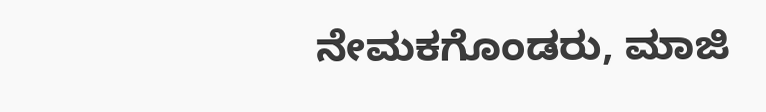ನೇಮಕಗೊಂಡರು, ಮಾಜಿ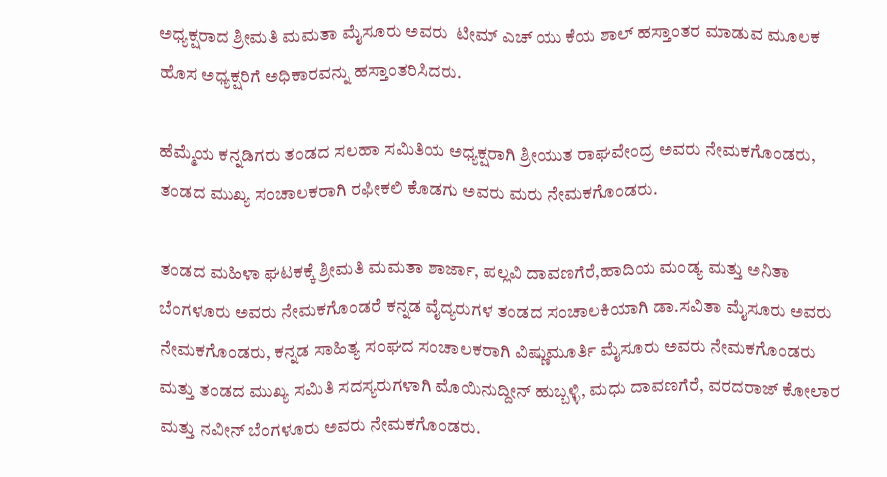ಅಧ್ಯಕ್ಷರಾದ ಶ್ರೀಮತಿ ಮಮತಾ ಮೈಸೂರು ಅವರು  ಟೀಮ್ ಎಚ್ ಯು ಕೆಯ ಶಾಲ್ ಹಸ್ತಾಂತರ ಮಾಡುವ ಮೂಲಕ ಹೊಸ ಅಧ್ಯಕ್ಷರಿಗೆ ಅಧಿಕಾರವನ್ನು ಹಸ್ತಾಂತರಿಸಿದರು.

ಹೆಮ್ಮೆಯ ಕನ್ನಡಿಗರು ತಂಡದ ಸಲಹಾ ಸಮಿತಿಯ ಅಧ್ಯಕ್ಷರಾಗಿ ಶ್ರೀಯುತ ರಾಘವೇಂದ್ರ ಅವರು ನೇಮಕಗೊಂಡರು, ತಂಡದ ಮುಖ್ಯ ಸಂಚಾಲಕರಾಗಿ ರಫೀಕಲಿ ಕೊಡಗು ಅವರು ಮರು ನೇಮಕಗೊಂಡರು.

ತಂಡದ ಮಹಿಳಾ ಘಟಕಕ್ಕೆ ಶ್ರೀಮತಿ ಮಮತಾ ಶಾರ್ಜಾ, ಪಲ್ಲವಿ ದಾವಣಗೆರೆ,ಹಾದಿಯ ಮಂಡ್ಯ ಮತ್ತು ಅನಿತಾ ಬೆಂಗಳೂರು ಅವರು ನೇಮಕಗೊಂಡರೆ ಕನ್ನಡ ವೈದ್ಯರುಗಳ ತಂಡದ ಸಂಚಾಲಕಿಯಾಗಿ ಡಾ.ಸವಿತಾ ಮೈಸೂರು ಅವರು ನೇಮಕಗೊಂಡರು, ಕನ್ನಡ ಸಾಹಿತ್ಯ ಸಂಘದ ಸಂಚಾಲಕರಾಗಿ ವಿಷ್ಣುಮೂರ್ತಿ ಮೈಸೂರು ಅವರು ನೇಮಕಗೊಂಡರು ಮತ್ತು ತಂಡದ ಮುಖ್ಯ ಸಮಿತಿ ಸದಸ್ಯರುಗಳಾಗಿ ಮೊಯಿನುದ್ದೀನ್ ಹುಬ್ಬಳ್ಳಿ, ಮಧು ದಾವಣಗೆರೆ, ವರದರಾಜ್ ಕೋಲಾರ ಮತ್ತು ನವೀನ್ ಬೆಂಗಳೂರು ಅವರು ನೇಮಕಗೊಂಡರು.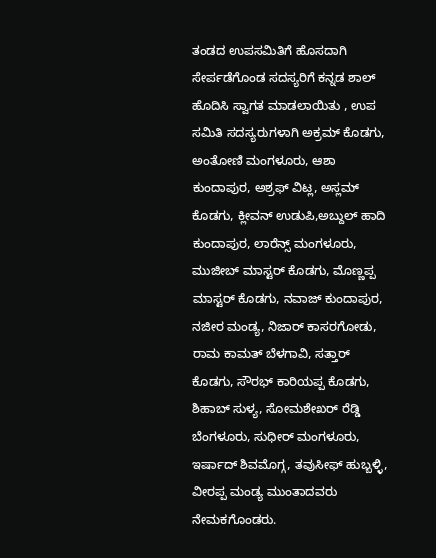ತಂಡದ ಉಪಸಮಿತಿಗೆ ಹೊಸದಾಗಿ ಸೇರ್ಪಡೆಗೊಂಡ ಸದಸ್ಯರಿಗೆ ಕನ್ನಡ ಶಾಲ್ ಹೊದಿಸಿ ಸ್ವಾಗತ ಮಾಡಲಾಯಿತು , ಉಪ ಸಮಿತಿ ಸದಸ್ಯರುಗಳಾಗಿ ಅಕ್ರಮ್ ಕೊಡಗು, ಅಂತೋಣಿ ಮಂಗಳೂರು, ಆಶಾ ಕುಂದಾಪುರ, ಅಶ್ರಫ್ ವಿಟ್ಲ, ಅಸ್ಲಮ್ ಕೊಡಗು, ಕ್ಲೀವನ್ ಉಡುಪಿ,ಅಬ್ದುಲ್ ಹಾದಿ ಕುಂದಾಪುರ, ಲಾರೆನ್ಸ್ ಮಂಗಳೂರು, ಮುಜೀಬ್ ಮಾಸ್ಟರ್ ಕೊಡಗು, ಮೊಣ್ಣಪ್ಪ ಮಾಸ್ಟರ್ ಕೊಡಗು, ನವಾಜ್ ಕುಂದಾಪುರ, ನಜೀರ ಮಂಡ್ಯ, ನಿಜಾರ್ ಕಾಸರಗೋಡು, ರಾಮ ಕಾಮತ್ ಬೆಳಗಾವಿ, ಸತ್ತಾರ್ ಕೊಡಗು, ಸೌರಭ್ ಕಾರಿಯಪ್ಪ ಕೊಡಗು, ಶಿಹಾಬ್ ಸುಳ್ಯ, ಸೋಮಶೇಖರ್ ರೆಡ್ಡಿ ಬೆಂಗಳೂರು, ಸುಧೀರ್ ಮಂಗಳೂರು, ಇರ್ಷಾದ್ ಶಿವಮೊಗ್ಗ, ತವುಸೀಫ್ ಹುಬ್ಬಳ್ಳಿ, ವೀರಪ್ಪ ಮಂಡ್ಯ ಮುಂತಾದವರು ನೇಮಕಗೊಂಡರು.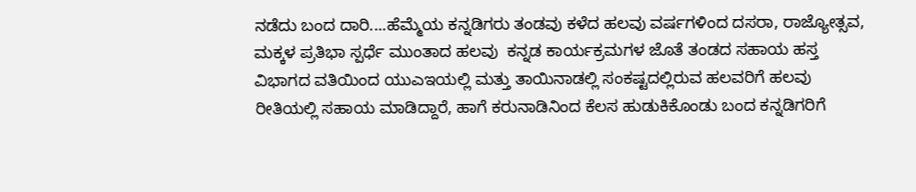ನಡೆದು ಬಂದ ದಾರಿ....ಹೆಮ್ಮೆಯ ಕನ್ನಡಿಗರು ತಂಡವು ಕಳೆದ ಹಲವು ವರ್ಷಗಳಿಂದ ದಸರಾ, ರಾಜ್ಯೋತ್ಸವ, ಮಕ್ಕಳ ಪ್ರತಿಭಾ ಸ್ಪರ್ಧೆ ಮುಂತಾದ ಹಲವು  ಕನ್ನಡ ಕಾರ್ಯಕ್ರಮಗಳ ಜೊತೆ ತಂಡದ ಸಹಾಯ ಹಸ್ತ ವಿಭಾಗದ ವತಿಯಿಂದ ಯುಎಇಯಲ್ಲಿ ಮತ್ತು ತಾಯಿನಾಡಲ್ಲಿ ಸಂಕಷ್ಟದಲ್ಲಿರುವ ಹಲವರಿಗೆ ಹಲವು ರೀತಿಯಲ್ಲಿ ಸಹಾಯ ಮಾಡಿದ್ದಾರೆ, ಹಾಗೆ ಕರುನಾಡಿನಿಂದ ಕೆಲಸ ಹುಡುಕಿಕೊಂಡು ಬಂದ ಕನ್ನಡಿಗರಿಗೆ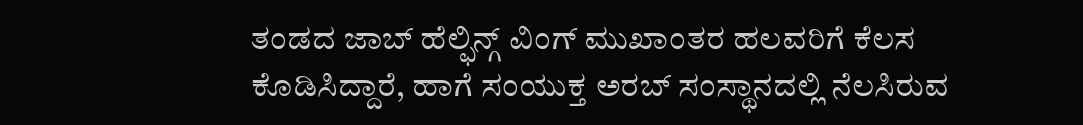ತಂಡದ ಜಾಬ್ ಹೆಲ್ಫಿನ್ಗ್ ವಿಂಗ್ ಮುಖಾಂತರ ಹಲವರಿಗೆ ಕೆಲಸ ಕೊಡಿಸಿದ್ದಾರೆ, ಹಾಗೆ ಸಂಯುಕ್ತ ಅರಬ್ ಸಂಸ್ಥಾನದಲ್ಲಿ ನೆಲಸಿರುವ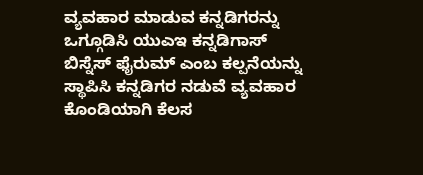ವ್ಯವಹಾರ ಮಾಡುವ ಕನ್ನಡಿಗರನ್ನು ಒಗ್ಗೂಡಿಸಿ ಯುಎಇ ಕನ್ನಡಿಗಾಸ್ ಬಿಸ್ನೆಸ್ ಫೈರುಮ್ ಎಂಬ ಕಲ್ಪನೆಯನ್ನು ಸ್ಥಾಪಿಸಿ ಕನ್ನಡಿಗರ ನಡುವೆ ವ್ಯವಹಾರ ಕೊಂಡಿಯಾಗಿ ಕೆಲಸ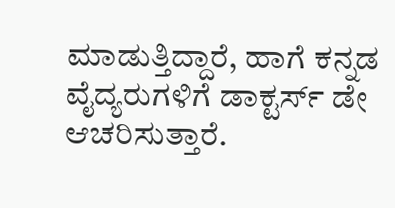ಮಾಡುತ್ತಿದ್ದಾರೆ, ಹಾಗೆ ಕನ್ನಡ ವೈದ್ಯರುಗಳಿಗೆ ಡಾಕ್ಟರ್ಸ್ ಡೇ ಆಚರಿಸುತ್ತಾರೆ.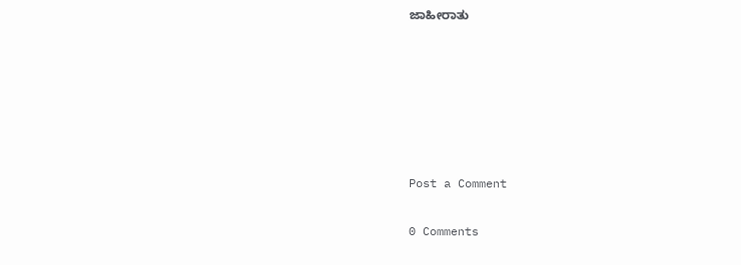ಜಾಹೀರಾತು






Post a Comment

0 Comments